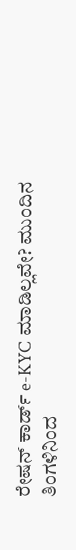ರೇಷನ್ ಕಾರ್ಡ್ e-KYC ಮಾಡಿಲ್ಲವೇ? ಮುಂದಿನ ತಿಂಗಳಿನಿಂದ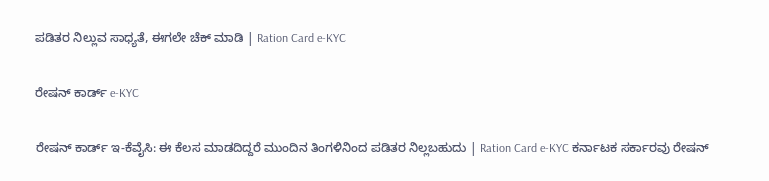ಪಡಿತರ ನಿಲ್ಲುವ ಸಾಧ್ಯತೆ, ಈಗಲೇ ಚೆಕ್ ಮಾಡಿ | Ration Card e-KYC

ರೇಷನ್ ಕಾರ್ಡ್ e-KYC

ರೇಷನ್ ಕಾರ್ಡ್ ಇ-ಕೆವೈಸಿ: ಈ ಕೆಲಸ ಮಾಡದಿದ್ದರೆ ಮುಂದಿನ ತಿಂಗಳಿನಿಂದ ಪಡಿತರ ನಿಲ್ಲಬಹುದು | Ration Card e-KYC ಕರ್ನಾಟಕ ಸರ್ಕಾರವು ರೇಷನ್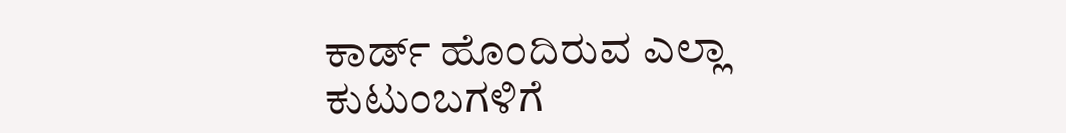ಕಾರ್ಡ್ ಹೊಂದಿರುವ ಎಲ್ಲಾ ಕುಟುಂಬಗಳಿಗೆ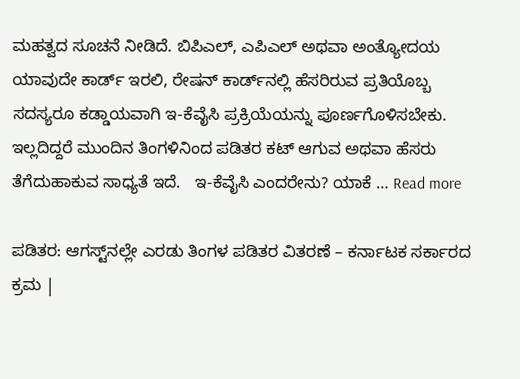ಮಹತ್ವದ ಸೂಚನೆ ನೀಡಿದೆ. ಬಿಪಿಎಲ್, ಎಪಿಎಲ್ ಅಥವಾ ಅಂತ್ಯೋದಯ ಯಾವುದೇ ಕಾರ್ಡ್ ಇರಲಿ, ರೇಷನ್ ಕಾರ್ಡ್‌ನಲ್ಲಿ ಹೆಸರಿರುವ ಪ್ರತಿಯೊಬ್ಬ ಸದಸ್ಯರೂ ಕಡ್ಡಾಯವಾಗಿ ಇ-ಕೆವೈಸಿ ಪ್ರಕ್ರಿಯೆಯನ್ನು ಪೂರ್ಣಗೊಳಿಸಬೇಕು. ಇಲ್ಲದಿದ್ದರೆ ಮುಂದಿನ ತಿಂಗಳಿನಿಂದ ಪಡಿತರ ಕಟ್ ಆಗುವ ಅಥವಾ ಹೆಸರು ತೆಗೆದುಹಾಕುವ ಸಾಧ್ಯತೆ ಇದೆ.   ಇ-ಕೆವೈಸಿ ಎಂದರೇನು? ಯಾಕೆ … Read more

ಪಡಿತರ: ಆಗಸ್ಟ್‌ನಲ್ಲೇ ಎರಡು ತಿಂಗಳ ಪಡಿತರ ವಿತರಣೆ – ಕರ್ನಾಟಕ ಸರ್ಕಾರದ ಕ್ರಮ |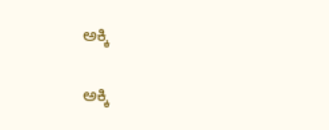ಅಕ್ಕಿ

ಅಕ್ಕಿ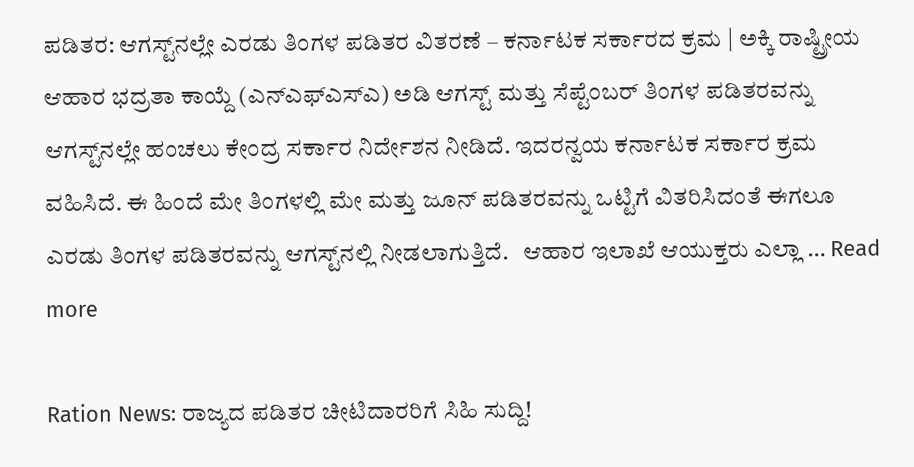ಪಡಿತರ: ಆಗಸ್ಟ್‌ನಲ್ಲೇ ಎರಡು ತಿಂಗಳ ಪಡಿತರ ವಿತರಣೆ – ಕರ್ನಾಟಕ ಸರ್ಕಾರದ ಕ್ರಮ | ಅಕ್ಕಿ ರಾಷ್ಟ್ರೀಯ ಆಹಾರ ಭದ್ರತಾ ಕಾಯ್ದೆ (ಎನ್‌ಎಫ್‌ಎಸ್‌ಎ) ಅಡಿ ಆಗಸ್ಟ್ ಮತ್ತು ಸೆಪ್ಟೆಂಬರ್ ತಿಂಗಳ ಪಡಿತರವನ್ನು ಆಗಸ್ಟ್‌ನಲ್ಲೇ ಹಂಚಲು ಕೇಂದ್ರ ಸರ್ಕಾರ ನಿರ್ದೇಶನ ನೀಡಿದೆ. ಇದರನ್ವಯ ಕರ್ನಾಟಕ ಸರ್ಕಾರ ಕ್ರಮ ವಹಿಸಿದೆ. ಈ ಹಿಂದೆ ಮೇ ತಿಂಗಳಲ್ಲಿ ಮೇ ಮತ್ತು ಜೂನ್ ಪಡಿತರವನ್ನು ಒಟ್ಟಿಗೆ ವಿತರಿಸಿದಂತೆ ಈಗಲೂ ಎರಡು ತಿಂಗಳ ಪಡಿತರವನ್ನು ಆಗಸ್ಟ್‌ನಲ್ಲಿ ನೀಡಲಾಗುತ್ತಿದೆ.   ಆಹಾರ ಇಲಾಖೆ ಆಯುಕ್ತರು ಎಲ್ಲಾ … Read more

Ration News: ರಾಜ್ಯದ ಪಡಿತರ ಚೀಟಿದಾರರಿಗೆ ಸಿಹಿ ಸುದ್ದಿ!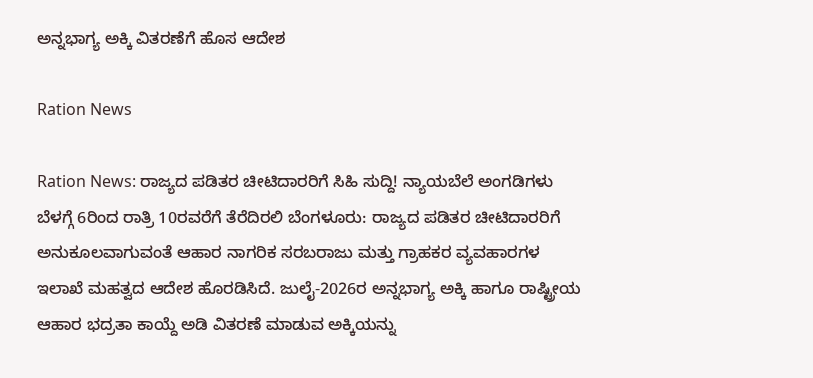ಅನ್ನಭಾಗ್ಯ ಅಕ್ಕಿ ವಿತರಣೆಗೆ ಹೊಸ ಆದೇಶ

Ration News

Ration News: ರಾಜ್ಯದ ಪಡಿತರ ಚೀಟಿದಾರರಿಗೆ ಸಿಹಿ ಸುದ್ದಿ! ನ್ಯಾಯಬೆಲೆ ಅಂಗಡಿಗಳು ಬೆಳಗ್ಗೆ 6ರಿಂದ ರಾತ್ರಿ 10ರವರೆಗೆ ತೆರೆದಿರಲಿ ಬೆಂಗಳೂರು: ರಾಜ್ಯದ ಪಡಿತರ ಚೀಟಿದಾರರಿಗೆ ಅನುಕೂಲವಾಗುವಂತೆ ಆಹಾರ ನಾಗರಿಕ ಸರಬರಾಜು ಮತ್ತು ಗ್ರಾಹಕರ ವ್ಯವಹಾರಗಳ ಇಲಾಖೆ ಮಹತ್ವದ ಆದೇಶ ಹೊರಡಿಸಿದೆ. ಜುಲೈ-2026ರ ಅನ್ನಭಾಗ್ಯ ಅಕ್ಕಿ ಹಾಗೂ ರಾಷ್ಟ್ರೀಯ ಆಹಾರ ಭದ್ರತಾ ಕಾಯ್ದೆ ಅಡಿ ವಿತರಣೆ ಮಾಡುವ ಅಕ್ಕಿಯನ್ನು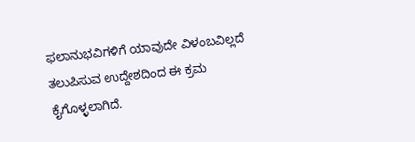ಫಲಾನುಭವಿಗಳಿಗೆ ಯಾವುದೇ ವಿಳಂಬವಿಲ್ಲದೆ ತಲುಪಿಸುವ ಉದ್ದೇಶದಿಂದ ಈ ಕ್ರಮ ಕೈಗೊಳ್ಳಲಾಗಿದೆ.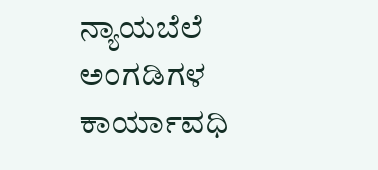ನ್ಯಾಯಬೆಲೆ ಅಂಗಡಿಗಳ ಕಾರ್ಯಾವಧಿ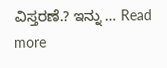ವಿಸ್ತರಣೆ.? ಇನ್ನು … Read more